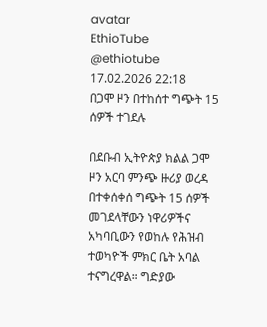avatar
EthioTube
@ethiotube
17.02.2026 22:18
በጋሞ ዞን በተከሰተ ግጭት 15 ሰዎች ተገደሉ

በደቡብ ኢትዮጵያ ክልል ጋሞ ዞን አርባ ምንጭ ዙሪያ ወረዳ በተቀሰቀሰ ግጭት 15 ሰዎች መገደላቸውን ነዋሪዎችና አካባቢውን የወከሉ የሕዝብ ተወካዮች ምክር ቤት አባል ተናግረዋል። ግድያው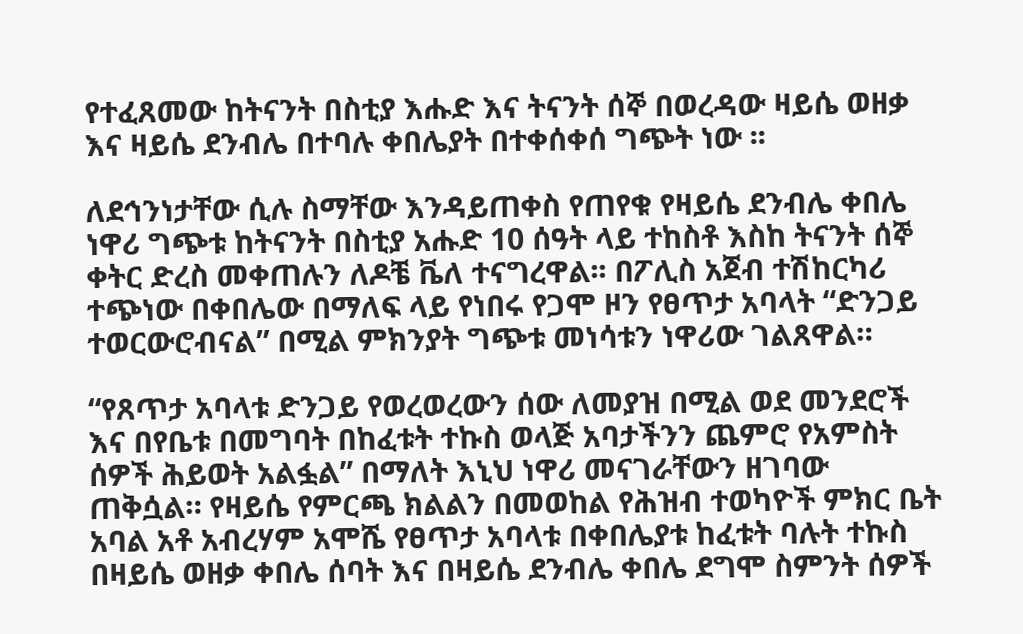የተፈጸመው ከትናንት በስቲያ እሑድ እና ትናንት ሰኞ በወረዳው ዛይሴ ወዘቃ እና ዛይሴ ደንብሌ በተባሉ ቀበሌያት በተቀሰቀሰ ግጭት ነው ፡፡

ለደኅንነታቸው ሲሉ ስማቸው እንዳይጠቀስ የጠየቁ የዛይሴ ደንብሌ ቀበሌ ነዋሪ ግጭቱ ከትናንት በስቲያ አሑድ 10 ሰዓት ላይ ተከስቶ እስከ ትናንት ሰኞ ቀትር ድረስ መቀጠሉን ለዶቼ ቬለ ተናግረዋል፡፡ በፖሊስ አጀብ ተሽከርካሪ ተጭነው በቀበሌው በማለፍ ላይ የነበሩ የጋሞ ዞን የፀጥታ አባላት “ድንጋይ ተወርውሮብናል” በሚል ምክንያት ግጭቱ መነሳቱን ነዋሪው ገልጸዋል።

“የጸጥታ አባላቱ ድንጋይ የወረወረውን ሰው ለመያዝ በሚል ወደ መንደሮች እና በየቤቱ በመግባት በከፈቱት ተኩስ ወላጅ አባታችንን ጨምሮ የአምስት ሰዎች ሕይወት አልፏል” በማለት እኒህ ነዋሪ መናገራቸውን ዘገባው ጠቅሷል። የዛይሴ የምርጫ ክልልን በመወከል የሕዝብ ተወካዮች ምክር ቤት አባል አቶ አብረሃም አሞሼ የፀጥታ አባላቱ በቀበሌያቱ ከፈቱት ባሉት ተኩስ በዛይሴ ወዘቃ ቀበሌ ሰባት እና በዛይሴ ደንብሌ ቀበሌ ደግሞ ስምንት ሰዎች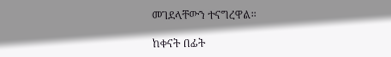መገደላቸውን ተናግረዋል።

ከቀናት በፊት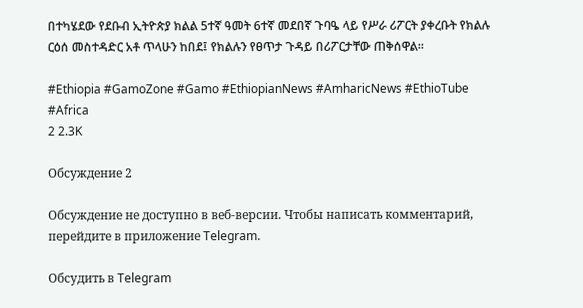በተካሄደው የደቡብ ኢትዮጵያ ክልል 5ተኛ ዓመት 6ተኛ መደበኛ ጉባዔ ላይ የሥራ ሪፖርት ያቀረቡት የክልሉ ርዕሰ መስተዳድር አቶ ጥላሁን ከበደ፤ የክልሉን የፀጥታ ጉዳይ በሪፖርታቸው ጠቅሰዋል።

#Ethiopia #GamoZone #Gamo #EthiopianNews #AmharicNews #EthioTube #Africa
2 2.3K

Обсуждение 2

Обсуждение не доступно в веб-версии. Чтобы написать комментарий, перейдите в приложение Telegram.

Обсудить в Telegram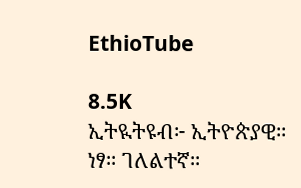EthioTube

8.5K
ኢትዪትዩብ፦ ኢትዮጵያዊ። ነፃ። ገለልተኛ።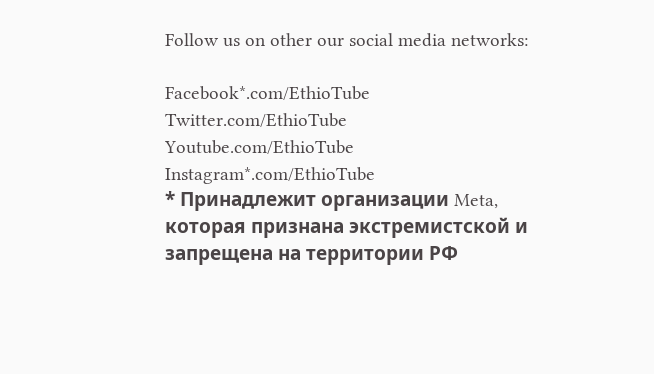Follow us on other our social media networks:

Facebook*.com/EthioTube
Twitter.com/EthioTube
Youtube.com/EthioTube
Instagram*.com/EthioTube
* Принадлежит организации Meta, которая признана экстремистской и запрещена на территории РФ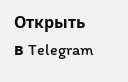Открыть в Telegram